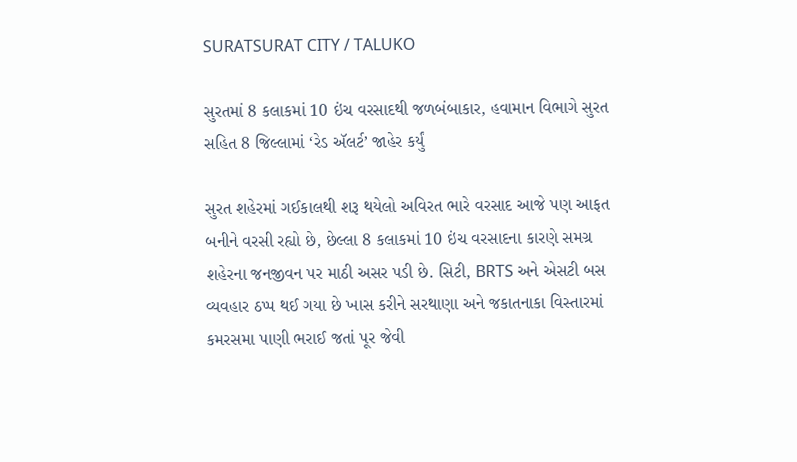SURATSURAT CITY / TALUKO

સુરતમાં 8 કલાકમાં 10 ઇંચ વરસાદથી જળબંબાકાર, હવામાન વિભાગે સુરત સહિત 8 જિલ્લામાં ‘રેડ ઍલર્ટ’ જાહેર કર્યું

સુરત શહેરમાં ગઈકાલથી શરૂ થયેલો અવિરત ભારે વરસાદ આજે પણ આફત બનીને વરસી રહ્યો છે, છેલ્લા 8 કલાકમાં 10 ઇંચ વરસાદના કારણે સમગ્ર શહેરના જનજીવન પર માઠી અસર પડી છે. સિટી, BRTS અને એસટી બસ વ્યવહાર ઠપ્પ થઈ ગયા છે ખાસ કરીને સરથાણા અને જકાતનાકા વિસ્તારમાં કમરસમા પાણી ભરાઈ જતાં પૂર જેવી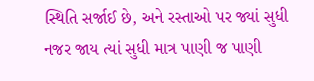સ્થિતિ સર્જાઈ છે, અને રસ્તાઓ પર જ્યાં સુધી નજર જાય ત્યાં સુધી માત્ર પાણી જ પાણી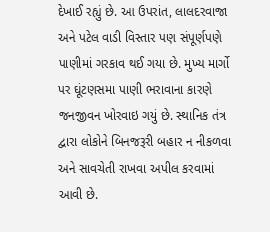દેખાઈ રહ્યું છે. આ ઉપરાંત, લાલદરવાજા અને પટેલ વાડી વિસ્તાર પણ સંપૂર્ણપણે પાણીમાં ગરકાવ થઈ ગયા છે. મુખ્ય માર્ગો પર ઘૂંટણસમા પાણી ભરાવાના કારણે જનજીવન ખોરવાઇ ગયું છે. સ્થાનિક તંત્ર દ્વારા લોકોને બિનજરૂરી બહાર ન નીકળવા અને સાવચેતી રાખવા અપીલ કરવામાં આવી છે.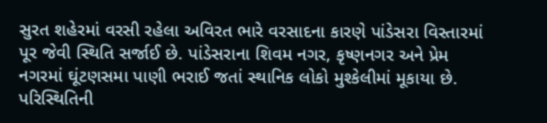સુરત શહેરમાં વરસી રહેલા અવિરત ભારે વરસાદના કારણે પાંડેસરા વિસ્તારમાં પૂર જેવી સ્થિતિ સર્જાઈ છે. પાંડેસરાના શિવમ નગર, કૃષ્ણનગર અને પ્રેમ નગરમાં ઘૂંટણસમા પાણી ભરાઈ જતાં સ્થાનિક લોકો મુશ્કેલીમાં મૂકાયા છે. પરિસ્થિતિની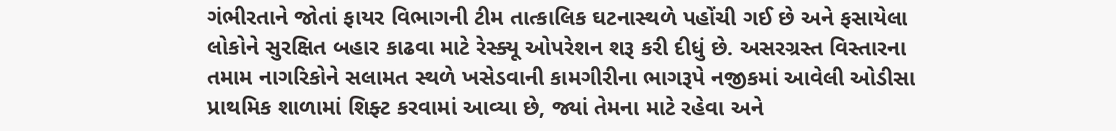ગંભીરતાને જોતાં ફાયર વિભાગની ટીમ તાત્કાલિક ઘટનાસ્થળે પહોંચી ગઈ છે અને ફસાયેલા લોકોને સુરક્ષિત બહાર કાઢવા માટે રેસ્ક્યૂ ઓપરેશન શરૂ કરી દીધું છે. અસરગ્રસ્ત વિસ્તારના તમામ નાગરિકોને સલામત સ્થળે ખસેડવાની કામગીરીના ભાગરૂપે નજીકમાં આવેલી ઓડીસા પ્રાથમિક શાળામાં શિફ્ટ કરવામાં આવ્યા છે, જ્યાં તેમના માટે રહેવા અને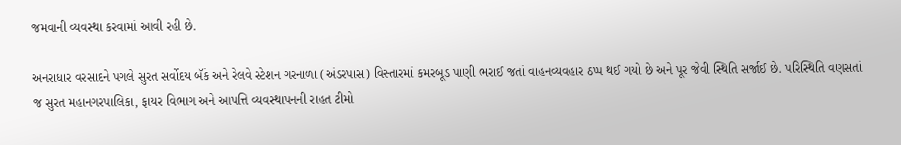જમવાની વ્યવસ્થા કરવામાં આવી રહી છે.

અનરાધાર વરસાદને પગલે સુરત સર્વોદય બૅંક અને રેલવે સ્ટેશન ગરનાળા (અંડરપાસ) વિસ્તારમાં કમરબૂડ પાણી ભરાઈ જતાં વાહનવ્યવહાર ઠપ્પ થઈ ગયો છે અને પૂર જેવી સ્થિતિ સર્જાઈ છે. પરિસ્થિતિ વણસતાં જ સુરત મહાનગરપાલિકા, ફાયર વિભાગ અને આપત્તિ વ્યવસ્થાપનની રાહત ટીમો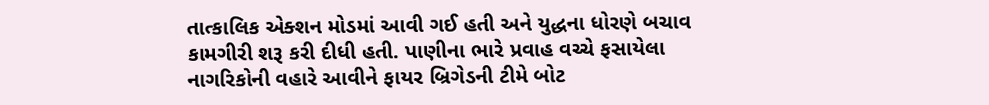તાત્કાલિક એક્શન મોડમાં આવી ગઈ હતી અને યુદ્ધના ધોરણે બચાવ કામગીરી શરૂ કરી દીધી હતી. પાણીના ભારે પ્રવાહ વચ્ચે ફસાયેલા નાગરિકોની વહારે આવીને ફાયર બ્રિગેડની ટીમે બોટ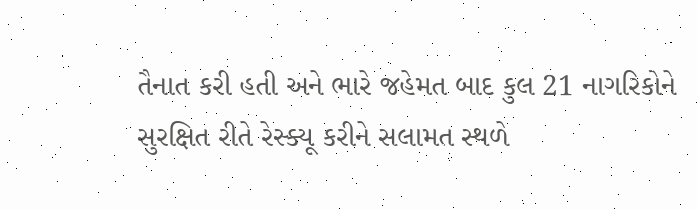તૈનાત કરી હતી અને ભારે જહેમત બાદ કુલ 21 નાગરિકોને સુરક્ષિત રીતે રેસ્ક્યૂ કરીને સલામત સ્થળે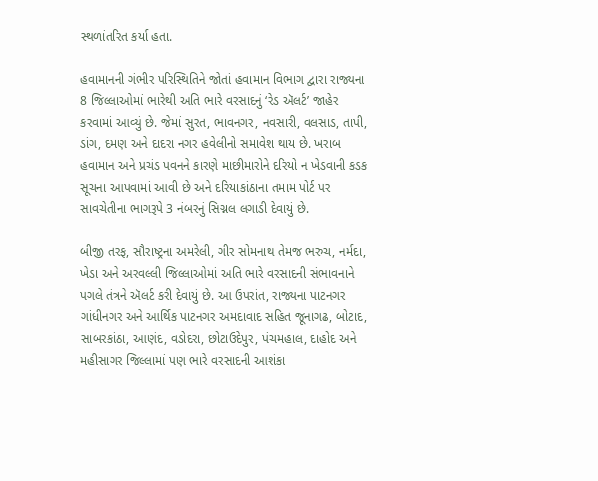સ્થળાંતરિત કર્યા હતા.

હવામાનની ગંભીર પરિસ્થિતિને જોતાં હવામાન વિભાગ દ્વારા રાજ્યના 8 જિલ્લાઓમાં ભારેથી અતિ ભારે વરસાદનું ‘રેડ ઍલર્ટ’ જાહેર કરવામાં આવ્યું છે. જેમાં સુરત, ભાવનગર, નવસારી, વલસાડ, તાપી, ડાંગ, દમણ અને દાદરા નગર હવેલીનો સમાવેશ થાય છે. ખરાબ હવામાન અને પ્રચંડ પવનને કારણે માછીમારોને દરિયો ન ખેડવાની કડક સૂચના આપવામાં આવી છે અને દરિયાકાંઠાના તમામ પોર્ટ પર સાવચેતીના ભાગરૂપે 3 નંબરનું સિગ્નલ લગાડી દેવાયું છે.

બીજી તરફ, સૌરાષ્ટ્રના અમરેલી, ગીર સોમનાથ તેમજ ભરુચ, નર્મદા, ખેડા અને અરવલ્લી જિલ્લાઓમાં અતિ ભારે વરસાદની સંભાવનાને પગલે તંત્રને ઍલર્ટ કરી દેવાયું છે. આ ઉપરાંત, રાજ્યના પાટનગર ગાંધીનગર અને આર્થિક પાટનગર અમદાવાદ સહિત જૂનાગઢ, બોટાદ, સાબરકાંઠા, આણંદ, વડોદરા, છોટાઉદેપુર, પંચમહાલ, દાહોદ અને મહીસાગર જિલ્લામાં પણ ભારે વરસાદની આશંકા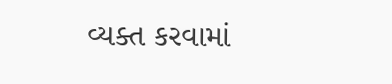વ્યક્ત કરવામાં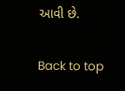આવી છે.

Back to top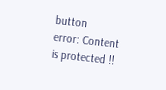button
error: Content is protected !!